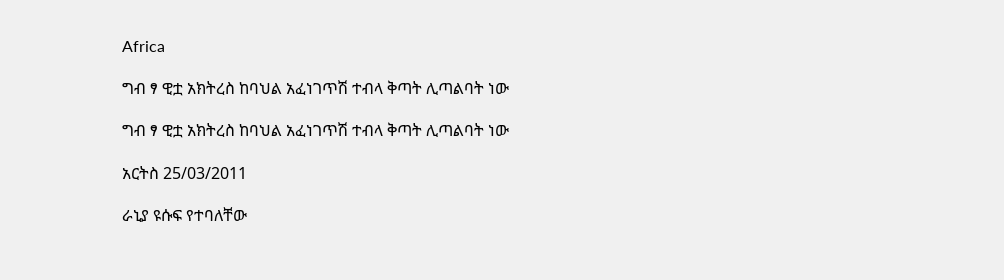Africa

ግብ ፃ ዊቷ አክትረስ ከባህል አፈነገጥሽ ተብላ ቅጣት ሊጣልባት ነው

ግብ ፃ ዊቷ አክትረስ ከባህል አፈነገጥሽ ተብላ ቅጣት ሊጣልባት ነው

አርትስ 25/03/2011

ራኒያ ዩሱፍ የተባለቸው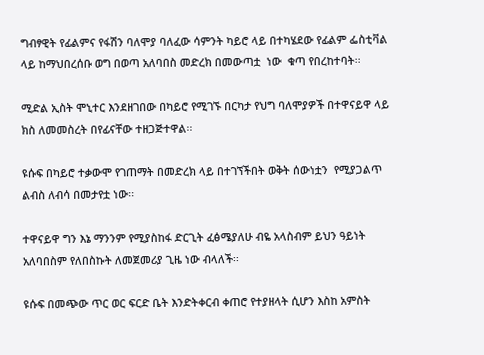ግብፃዊት የፊልምና የፋሽን ባለሞያ ባለፈው ሳምንት ካይሮ ላይ በተካሄደው የፊልም ፌስቲቫል ላይ ከማህበረሰቡ ወግ በወጣ አለባበስ መድረክ በመውጣቷ  ነው  ቁጣ የበረከተባት፡፡

ሚድል ኢስት ሞኒተር እንደዘገበው በካይሮ የሚገኙ በርካታ የህግ ባለሞያዎች በተዋናይዋ ላይ ክስ ለመመስረት በየፊናቸው ተዘጋጅተዋል፡፡

ዩሱፍ በካይሮ ተቃውሞ የገጠማት በመድረክ ላይ በተገኘችበት ወቅት ሰውነቷን  የሚያጋልጥ ልብስ ለብሳ በመታየቷ ነው፡፡

ተዋናይዋ ግን እኔ ማንንም የሚያስከፋ ድርጊት ፈፅሜያለሁ ብዬ አላስብም ይህን ዓይነት አለባበስም የለበስኩት ለመጀመሪያ ጊዜ ነው ብላለች፡፡

ዩሱፍ በመጭው ጥር ወር ፍርድ ቤት እንድትቀርብ ቀጠሮ የተያዘላት ሲሆን እስከ አምስት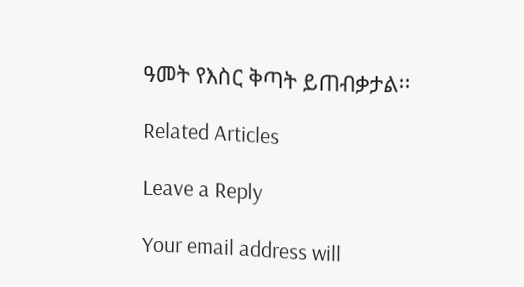ዓመት የእስር ቅጣት ይጠብቃታል፡፡

Related Articles

Leave a Reply

Your email address will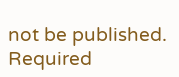not be published. Required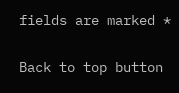fields are marked *

Back to top button